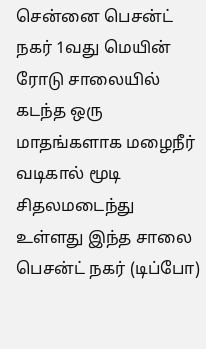சென்னை பெசன்ட் நகர் 1வது மெயின் ரோடு சாலையில் கடந்த ஒரு மாதங்களாக மழைநீர் வடிகால் மூடி சிதலமடைந்து உள்ளது இந்த சாலை பெசன்ட் நகர் (டிப்போ)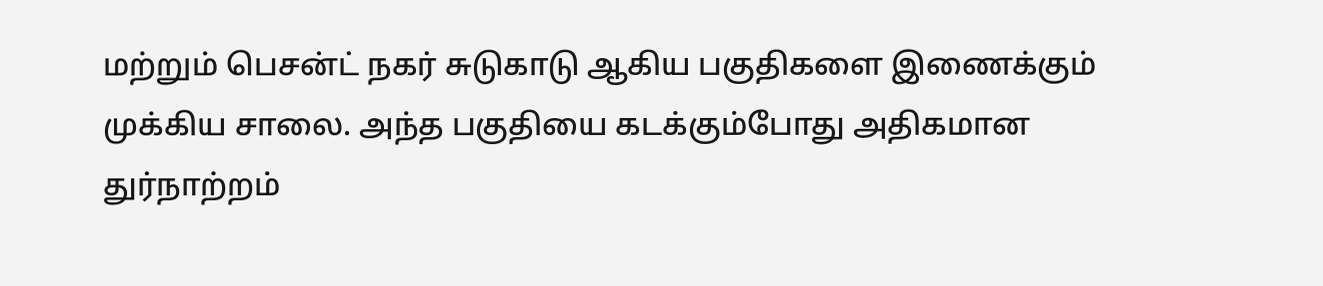மற்றும் பெசன்ட் நகர் சுடுகாடு ஆகிய பகுதிகளை இணைக்கும் முக்கிய சாலை. அந்த பகுதியை கடக்கும்போது அதிகமான துர்நாற்றம்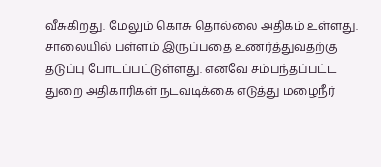வீசுகிறது. மேலும் கொசு தொல்லை அதிகம் உள்ளது. சாலையில் பள்ளம் இருப்பதை உணர்த்துவதற்கு தடுப்பு போடப்பட்டுள்ளது. எனவே சம்பந்தப்பட்ட துறை அதிகாரிகள் நடவடிக்கை எடுத்து மழைநீர்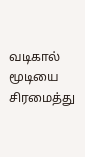வடிகால் மூடியை சிரமைத்து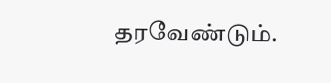தரவேண்டும்.